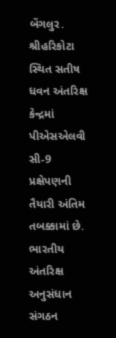બેંગલુર. શ્રીહરિકોટા સ્થિત સતીષ ધવન અંતરિક્ષ કેન્દ્રમાં પીએસએલવી સી-9 પ્રક્ષેપણની તૈયારી અંતિમ તબક્કામાં છે. ભારતીય અંતરિક્ષ અનુસંધાન સંગઠન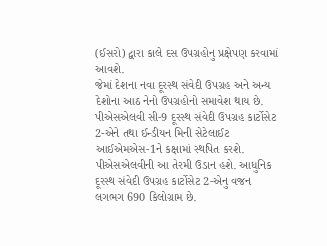(ઈસરો) દ્વારા કાલે દસ ઉપગ્રહોનુ પ્રક્ષેપણ કરવામાં આવશે.
જેમાં દેશના નવા દૂરસ્થ સંવેદી ઉપગ્રહ અને અન્ય દેશોના આઠ નેનો ઉપગ્રહોનો સમાવેશ થાય છે. પીએસએલવી સી-9 દૂરસ્થ સંવેદી ઉપગ્રહ કાર્ટોસેટ 2-એને તથા ઈન્ડીયન મિની સેટેલાઈટ આઈએમએસ-1ને કક્ષામાં સ્થપિત કરશે.
પીએસએલવીની આ તેરમી ઉડાન હશે. આધુનિક દૂરસ્થ સંવેદી ઉપગ્રહ કાર્ટોસેટ 2-એનુ વજન લગભગ 690 કિલોગ્રામ છે.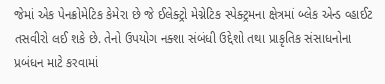જેમાં એક પેનક્રોમેટિક કેમેરા છે જે ઈલેક્ટ્રો મેગ્નેટિક સ્પેક્ટ્રમના ક્ષેત્રમાં બ્લેક એન્ડ વ્હાઈટ તસવીરો લઈ શકે છે. તેનો ઉપયોગ નક્શા સંબંધી ઉદ્દેશો તથા પ્રાકૃતિક સંસાધનોના પ્રબંધન માટે કરવામાં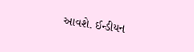આવશે. ઈન્ડીયન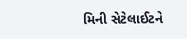મિની સેટેલાઈટને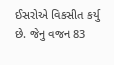ઈસરોએ વિકસીત કર્યુ છે. જેનુ વજન 83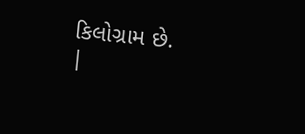કિલોગ્રામ છે.
|